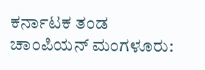ಕರ್ನಾಟಕ ತಂಡ ಚಾಂಪಿಯನ್‌ ಮಂಗಳೂರು: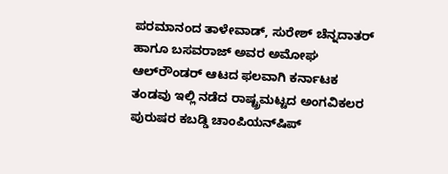ಪರಮಾನಂದ ತಾಳೇವಾಡ್‌, ಸುರೇಶ್ ಚೆನ್ನದಾತರ್‌ ಹಾಗೂ ಬಸವರಾಜ್‌ ಅವರ ಅಮೋಘ ಆಲ್‌ರೌಂಡರ್‌ ಆಟದ ಫಲವಾಗಿ ಕರ್ನಾಟಕ ತಂಡವು ಇಲ್ಲಿ ನಡೆದ ರಾಷ್ಟ್ರಮಟ್ಟದ ಅಂಗವಿಕಲರ ಪುರುಷರ ಕಬಡ್ಡಿ ಚಾಂಪಿಯನ್‌ಷಿಪ್‌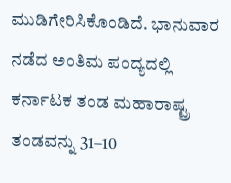ಮುಡಿಗೇರಿಸಿಕೊಂಡಿದೆ. ಭಾನುವಾರ ನಡೆದ ಅಂತಿಮ ಪಂದ್ಯದಲ್ಲಿ ಕರ್ನಾಟಕ ತಂಡ ಮಹಾರಾಷ್ಟ್ರ ತಂಡವನ್ನು 31–10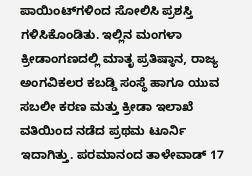ಪಾಯಿಂಟ್‌ಗಳಿಂದ ಸೋಲಿಸಿ ಪ್ರಶಸ್ತಿ ಗಳಿಸಿಕೊಂಡಿತು. ಇಲ್ಲಿನ ಮಂಗಳಾ ಕ್ರೀಡಾಂಗಣದಲ್ಲಿ ಮಾತೃ ಪ್ರತಿಷ್ಠಾನ, ರಾಜ್ಯ ಅಂಗವಿಕಲರ ಕಬಡ್ಡಿ ಸಂಸ್ಥೆ ಹಾಗೂ ಯುವ ಸಬಲೀ ಕರಣ ಮತ್ತು ಕ್ರೀಡಾ ಇಲಾಖೆ ವತಿಯಿಂದ ನಡೆದ ಪ್ರಥಮ ಟೂರ್ನಿ ಇದಾಗಿತ್ತು. ಪರಮಾನಂದ ತಾಳೇವಾಡ್‌ 17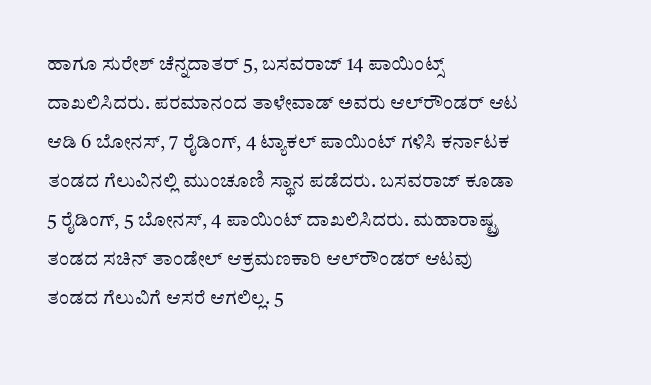ಹಾಗೂ ಸುರೇಶ್ ಚೆನ್ನದಾತರ್‌ 5, ಬಸವರಾಜ್‌ 14 ಪಾಯಿಂಟ್ಸ್‌ ದಾಖಲಿಸಿದರು. ಪರಮಾನಂದ ತಾಳೇವಾಡ್‌ ಅವರು ಆಲ್‌ರೌಂಡರ್‌ ಆಟ ಆಡಿ 6 ಬೋನಸ್‌, 7 ರೈಡಿಂಗ್‌, 4 ಟ್ಯಾಕಲ್‌ ಪಾಯಿಂಟ್‌ ಗಳಿಸಿ ಕರ್ನಾಟಕ ತಂಡದ ಗೆಲುವಿನಲ್ಲಿ ಮುಂಚೂಣಿ ಸ್ಥಾನ ಪಡೆದರು. ಬಸವರಾಜ್‌ ಕೂಡಾ 5 ರೈಡಿಂಗ್‌, 5 ಬೋನಸ್‌, 4 ಪಾಯಿಂಟ್‌ ದಾಖಲಿಸಿದರು. ಮಹಾರಾಷ್ಟ್ರ ತಂಡದ ಸಚಿನ್‌ ತಾಂಡೇಲ್‌ ಆಕ್ರಮಣಕಾರಿ ಆಲ್‌ರೌಂಡರ್ ಆಟವು ತಂಡದ ಗೆಲುವಿಗೆ ಆಸರೆ ಆಗಲಿಲ್ಲ. 5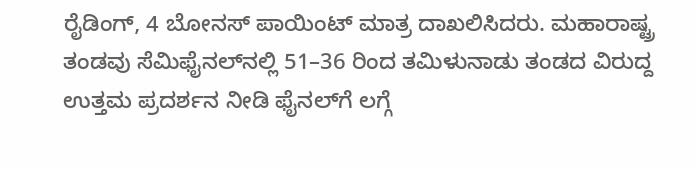ರೈಡಿಂಗ್‌, 4 ಬೋನಸ್‌ ಪಾಯಿಂಟ್‌ ಮಾತ್ರ ದಾಖಲಿಸಿದರು. ಮಹಾರಾಷ್ಟ್ರ ತಂಡವು ಸೆಮಿಫೈನಲ್‌ನಲ್ಲಿ 51–36 ರಿಂದ ತಮಿಳುನಾಡು ತಂಡದ ವಿರುದ್ದ ಉತ್ತಮ ಪ್ರದರ್ಶನ ನೀಡಿ ಫೈನಲ್‌ಗೆ ಲಗ್ಗೆ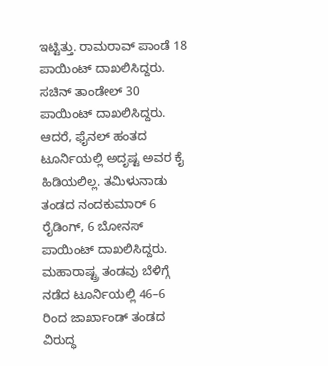ಇಟ್ಟಿತ್ತು. ರಾಮರಾವ್‌ ಪಾಂಡೆ 18 ಪಾಯಿಂಟ್‌ ದಾಖಲಿಸಿದ್ದರು. ಸಚಿನ್‌ ತಾಂಡೇಲ್‌ 30 ಪಾಯಿಂಟ್‌ ದಾಖಲಿಸಿದ್ದರು. ಆದರೆ, ಫೈನಲ್‌ ಹಂತದ ಟೂರ್ನಿಯಲ್ಲಿ ಅದೃಷ್ಟ ಅವರ ಕೈ ಹಿಡಿಯಲಿಲ್ಲ. ತಮಿಳುನಾಡು ತಂಡದ ನಂದಕುಮಾರ್‌ 6 ರೈಡಿಂಗ್‌, 6 ಬೋನಸ್‌ ಪಾಯಿಂಟ್‌ ದಾಖಲಿಸಿದ್ದರು. ಮಹಾರಾಷ್ಟ್ರ ತಂಡವು ಬೆಳಿಗ್ಗೆ ನಡೆದ ಟೂರ್ನಿಯಲ್ಲಿ 46–6 ರಿಂದ ಜಾರ್ಖಾಂಡ್‌ ತಂಡದ ವಿರುದ್ಧ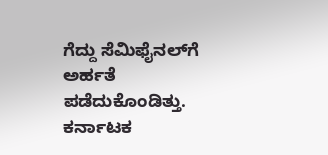ಗೆದ್ದು ಸೆಮಿಫೈನಲ್‌ಗೆ ಅರ್ಹತೆ ಪಡೆದುಕೊಂಡಿತ್ತು. ಕರ್ನಾಟಕ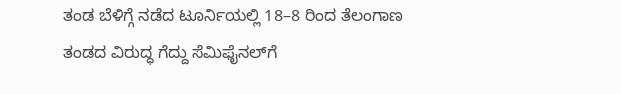ತಂಡ ಬೆಳಿಗ್ಗೆ ನಡೆದ ಟೂರ್ನಿಯಲ್ಲಿ 18–8 ರಿಂದ ತೆಲಂಗಾಣ ತಂಡದ ವಿರುದ್ಧ ಗೆದ್ದು ಸೆಮಿಫೈನಲ್‌ಗೆ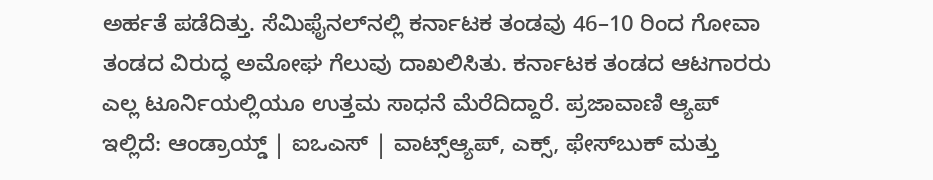ಅರ್ಹತೆ ಪಡೆದಿತ್ತು. ಸೆಮಿಫೈನಲ್‌ನಲ್ಲಿ ಕರ್ನಾಟಕ ತಂಡವು 46–10 ರಿಂದ ಗೋವಾ ತಂಡದ ವಿರುದ್ಧ ಅಮೋಘ ಗೆಲುವು ದಾಖಲಿಸಿತು. ಕರ್ನಾಟಕ ತಂಡದ ಆಟಗಾರರು ಎಲ್ಲ ಟೂರ್ನಿಯಲ್ಲಿಯೂ ಉತ್ತಮ ಸಾಧನೆ ಮೆರೆದಿದ್ದಾರೆ. ಪ್ರಜಾವಾಣಿ ಆ್ಯಪ್ ಇಲ್ಲಿದೆ: ಆಂಡ್ರಾಯ್ಡ್ | ಐಒಎಸ್ | ವಾಟ್ಸ್ಆ್ಯಪ್, ಎಕ್ಸ್, ಫೇಸ್‌ಬುಕ್ ಮತ್ತು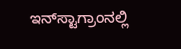ಇನ್‌ಸ್ಟಾಗ್ರಾಂನಲ್ಲಿ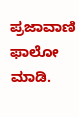ಪ್ರಜಾವಾಣಿ ಫಾಲೋ ಮಾಡಿ.